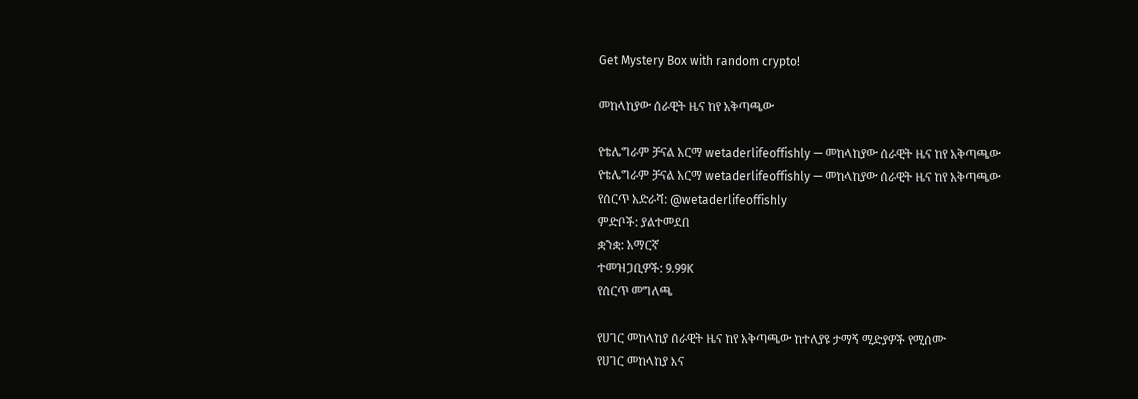Get Mystery Box with random crypto!

መከላከያው ሰራዊት ዜና ከየ አቅጣጫው

የቴሌግራም ቻናል አርማ wetaderlifeoffishly — መከላከያው ሰራዊት ዜና ከየ አቅጣጫው
የቴሌግራም ቻናል አርማ wetaderlifeoffishly — መከላከያው ሰራዊት ዜና ከየ አቅጣጫው
የሰርጥ አድራሻ: @wetaderlifeoffishly
ምድቦች: ያልተመደበ
ቋንቋ: አማርኛ
ተመዝጋቢዎች: 9.99K
የሰርጥ መግለጫ

የሀገር መከላከያ ሰራዊት ዜና ከየ አቅጣጫው ከተለያዩ ታማኝ ሚድያዎች የሚሰሙ
የሀገር መከላከያ እና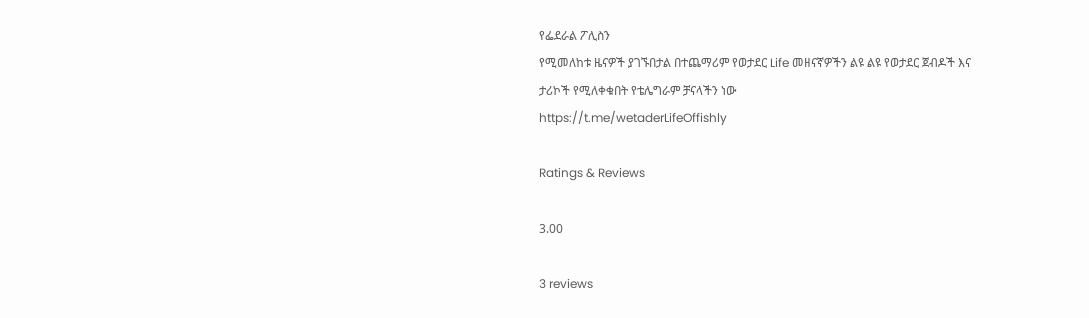የፌደራል ፖሊስን
የሚመለከቱ ዜናዎች ያገኙበታል በተጨማሪም የወታደር Life መዘናኛዎችን ልዩ ልዩ የወታደር ጀብዶች እና ታሪኮች የሚለቀቁበት የቴሌግራም ቻናላችን ነው
https://t.me/wetaderLifeOffishly

Ratings & Reviews

3.00

3 reviews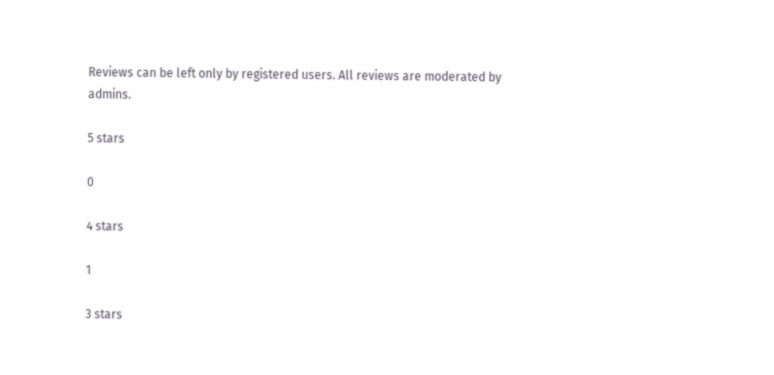Reviews can be left only by registered users. All reviews are moderated by admins.

5 stars

0

4 stars

1

3 stars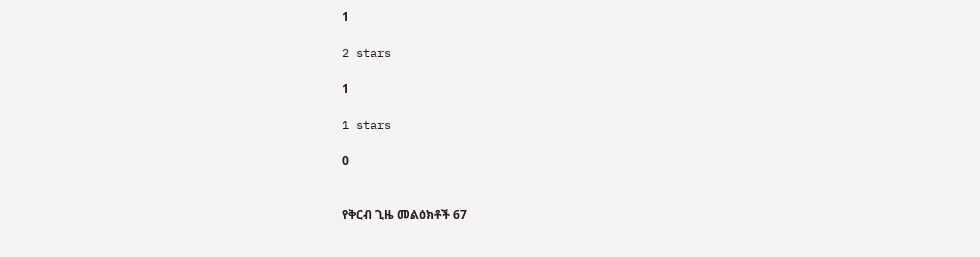1

2 stars

1

1 stars

0


የቅርብ ጊዜ መልዕክቶች 67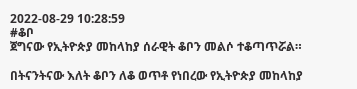2022-08-29 10:28:59
#ቆቦ
ጀግናው የኢትዮጵያ መከላከያ ሰራዊት ቆቦን መልሶ ተቆጣጥሯል።

በትናንትናው እለት ቆቦን ለቆ ወጥቶ የነበረው የኢትዮጵያ መከላከያ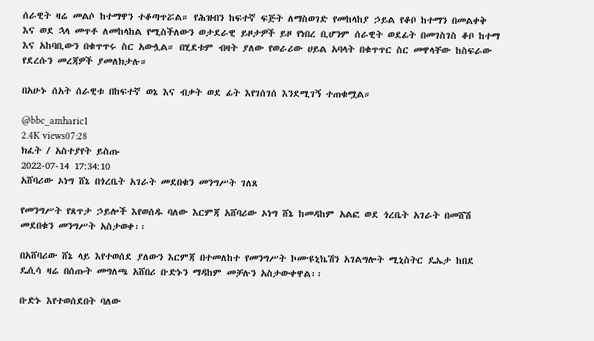ሰራዊት ዛሬ መልሶ ከተማዋን ተቆጣጥሯል። የሕዝብን ከፍተኛ ፍጅት ለማስወገድ የመከላከያ ኃይል የቆቦ ከተማን በመልቀቅ እና ወደ ኋላ መጥቶ ለመከላከል የሚስችለውን ወታደራዊ ይዞታዎች ይዞ የነበረ ቢሆንም ሰራዊት ወደፊት በመገስገስ ቆቦ ከተማ እና አከባቢውን በቁጥጥሩ ስር አውሏል። በሂደቱም ብዛት ያለው የወራሪው ሀይል አባላት በቁጥጥር ስር መዋላቸው ከስፍራው የደረሱን መረጃዎች ያመለክታሉ።

በአሁኑ ሰአት ሰራዊቱ በከፍተኛ ወኔ እና ብቃት ወደ ፊት እየገሰገሰ እንደሚገኝ ተጠቁሟል።

@bbc_amharic1
2.4K views07:28
ክፈት / አስተያየት ይስጡ
2022-07-14 17:34:10
አሸባሪው ኦነግ ሸኔ በጎረቤት አገራት መደበቁን መንግሥት ገለጸ

የመንግሥት የጸጥታ ኃይሎች እየወሰዱ ባለው እርምጃ አሸባሪው ኦነግ ሸኔ ከመዳከም አልፎ ወደ ጎረቤት አገራት በመሸሽ መደበቁን መንግሥት አስታወቀ፡፡

በአሸባሪው ሸኔ ላይ እየተወሰደ ያለውን እርምጃ በተመለከተ የመንግሥት ኮሙዩኒኬሽን አገልግሎት ሚኒስትር ዴኤታ ከበደ ዴሲሳ ዛሬ በሰጡት መግለጫ አሸበሪ ቡድኑን ማዳከም መቻሉን አስታውቀዋል፡፡

ቡድኑ እየተወሰደበት ባለው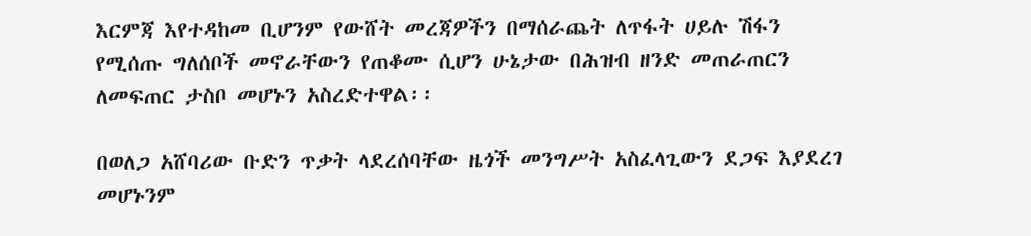እርምጃ እየተዳከመ ቢሆንም የውሸት መረጃዎችን በማሰራጨት ለጥፋት ሀይሉ ሽፋን የሚሰጡ ግለሰቦች መኖራቸውን የጠቆሙ ሲሆን ሁኔታው በሕዝብ ዘንድ መጠራጠርን ለመፍጠር ታስቦ መሆኑን አስረድተዋል፡፡

በወለጋ አሸባሪው ቡድን ጥቃት ላደረሰባቸው ዜጎች መንግሥት አስፈላጊውን ደጋፍ እያደረገ መሆኑንም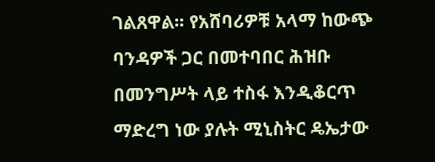ገልጸዋል፡፡ የአሸባሪዎቹ አላማ ከውጭ ባንዳዎች ጋር በመተባበር ሕዝቡ በመንግሥት ላይ ተስፋ እንዲቆርጥ ማድረግ ነው ያሉት ሚኒስትር ዴኤታው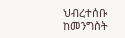ህብረተሰቡ ከመንግስት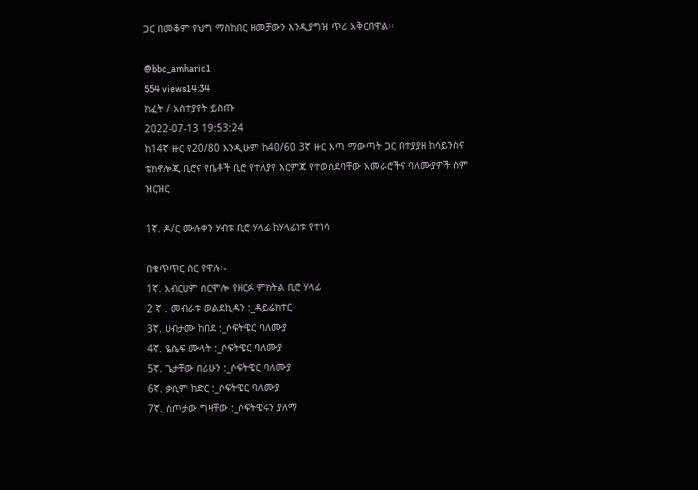ጋር በመቆም የህግ ማስከበር ዘመቻውን እንዲያግዝ ጥሪ አቅርበዋል፡፡

@bbc_amharic1
554 views14:34
ክፈት / አስተያየት ይስጡ
2022-07-13 19:53:24
ከ14ኛ ዙር የ20/80 እንዲሁም ከ40/60 3ኛ ዙር እጣ ማውጣት ጋር በተያያዘ ከሳይንስና ቴክኖሎጂ ቢሮና የቤቶች ቢሮ የተለያየ እርምጃ የተወሰደባቸው አመራሮችና ባለሙያዎች ስም ዝርዝር

1ኛ. ዶ/ር ሙሉቀን ሃብቱ ቢሮ ሃላፊ ከሃላፊነቱ የተነሳ

በቁጥጥር ስር የዋሉ፡-
1ኛ. አብርሀም ሰርሞሎ የዘርፉ ምክትል ቢሮ ሃላፊ
2 ኛ . መብራቱ ወልደኪዳን :_ዳይሬክተር
3ኛ. ሀብታሙ ከበደ :_ሶፍትዌር ባለሙያ
4ኛ. ዬሴፍ ሙላት :_ሶፍትዌር ባለሙያ
5ኛ. ጌታቸው በሪሁን :_ሶፍትዌር ባለሙያ
6ኛ. ቃሲም ከድር :_ሶፍትዌር ባለሙያ
7ኛ. ስጦታው ግዛቸው :_ሶፍትዌሩን ያለማ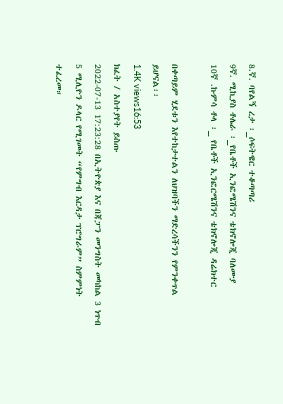8.ኛ. ባየልኝ ረታ ፡_ሶፍትዌር ተቆጣጣሪ
9ኛ. ሚኪያስ ቶሌራ ፡_የቤቶች ኢንፎሜሽንና ቴክኖሎጂ ባለሙያ
10ኛ .ኩምሳ ቶላ ፡_ የቤቶች ኢንፎርሜሽንና ቴክኖሎጂ ዳሬክተር

በቀጣይም ሂደቱን እየተከታተልን ለህዝባችን ማድረሳችንን የምንቀጥል ይሆናል፡፡
1.4K views16:53
ክፈት / አስተያየት ይስጡ
2022-07-13 17:23:28 በኢትዮጵያ እና በጃፓን መንግስት መካከል 3 ነጥብ 5 ሚሊዮን ዶላር የሚገመት “የምግብ እርዳታ ፕሮግራም” ስምምነት ተፈረመ።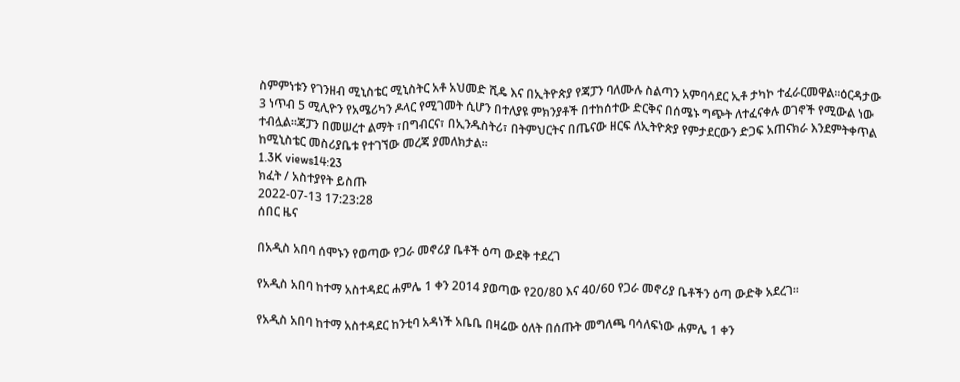ስምምነቱን የገንዘብ ሚኒስቴር ሚኒስትር አቶ አህመድ ሺዴ እና በኢትዮጵያ የጃፓን ባለሙሉ ስልጣን አምባሳደር ኢቶ ታካኮ ተፈራርመዋል።ዕርዳታው 3 ነጥብ 5 ሚሊዮን የአሜሪካን ዶላር የሚገመት ሲሆን በተለያዩ ምክንያቶች በተከሰተው ድርቅና በሰሜኑ ግጭት ለተፈናቀሉ ወገኖች የሚውል ነው ተብሏል።ጃፓን በመሠረተ ልማት ፣በግብርና፣ በኢንዱስትሪ፣ በትምህርትና በጤናው ዘርፍ ለኢትዮጵያ የምታደርውን ድጋፍ አጠናክራ እንደምትቀጥል ከሚኒስቴር መስሪያቤቱ የተገኘው መረጃ ያመለክታል።
1.3K views14:23
ክፈት / አስተያየት ይስጡ
2022-07-13 17:23:28
ሰበር ዜና

በአዲስ አበባ ሰሞኑን የወጣው የጋራ መኖሪያ ቤቶች ዕጣ ውደቅ ተደረገ

የአዲስ አበባ ከተማ አስተዳደር ሐምሌ 1 ቀን 2014 ያወጣው የ20/80 እና 40/60 የጋራ መኖሪያ ቤቶችን ዕጣ ውድቅ አደረገ፡፡

የአዲስ አበባ ከተማ አስተዳደር ከንቲባ አዳነች አቤቤ በዛሬው ዕለት በሰጡት መግለጫ ባሳለፍነው ሐምሌ 1 ቀን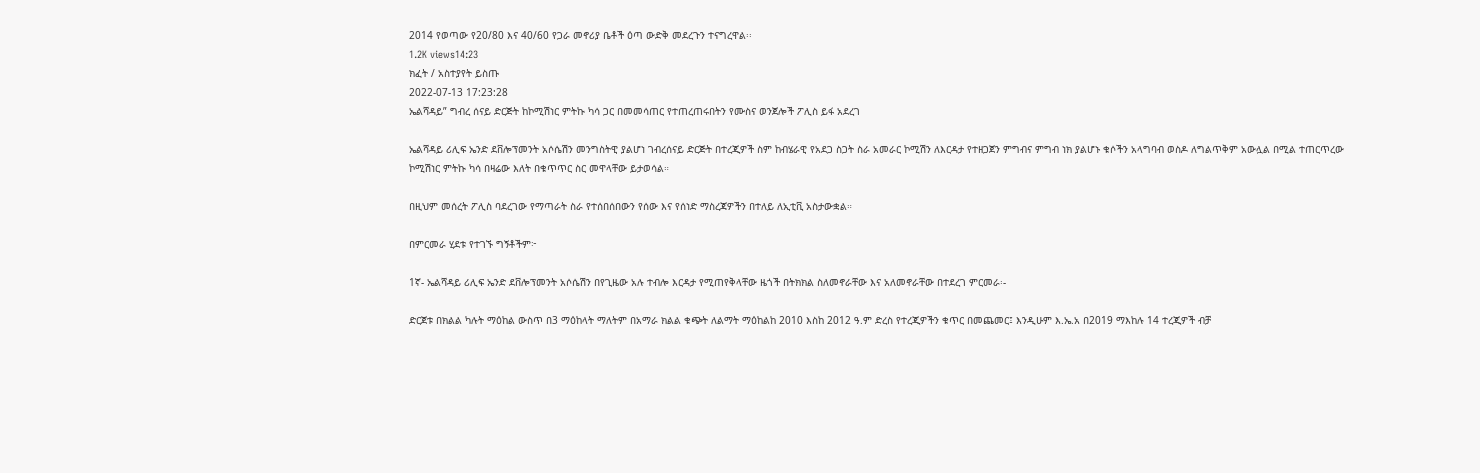2014 የወጣው የ20/80 እና 40/60 የጋራ መኖሪያ ቤቶች ዕጣ ውድቅ መደረጉን ተናግረዋል፡፡
1.2K views14:23
ክፈት / አስተያየት ይስጡ
2022-07-13 17:23:28
ኤልሻዳይ” ግብረ ሰናይ ድርጅት ከኮሚሽነር ምትኩ ካሳ ጋር በመመሳጠር የተጠረጠሩበትን የሙስና ወንጀሎች ፖሊስ ይፋ አደረገ

ኤልሻዳይ ሪሊፍ ኤንድ ደቨሎፕመንት አሶሴሽን መንግስትዊ ያልሆነ ገብረሰናይ ድርጅት በተረጂዎች ስም ከብሄራዊ የአደጋ ስጋት ስራ አመራር ኮሚሽን ለእርዳታ የተዘጋጀን ምግብና ምግብ ነክ ያልሆኑ ቁሶችን አላግባብ ወስዶ ለግልጥቅም አውሏል በሚል ተጠርጥረው ኮሚሽነር ምትኩ ካሳ በዛሬው እለት በቁጥጥር ስር መዋላቸው ይታወሳል።

በዚህም መሰረት ፖሊስ ባደረገው የማጣራት ስራ የተሰበሰበውን የሰው እና የሰነድ ማስረጃዎችን በተለይ ለኢቲቪ አስታውቋል።

በምርመራ ሂደቱ የተገኙ ግኝቶችም፦

1ኛ- ኤልሻዳይ ሪሊፍ ኤንድ ደቨሎፕመንት አሶሴሽን በየጊዜው አሉ ተብሎ እርዳታ የሚጠየቅላቸው ዜጎች በትክክል ስለመኖራቸው እና አለመኖራቸው በተደረገ ምርመራ፡-

ድርጀቱ በክልል ካሉት ማዕከል ውስጥ በ3 ማዕከላት ማለትም በአማራ ክልል ቁጭት ለልማት ማዕከልከ 2010 እስከ 2012 ዓ.ም ድረስ የተረጂዎችን ቁጥር በመጨመር፤ እንዲሁም እ.ኤ.አ በ2019 ማእከሉ 14 ተረጂዎች ብቻ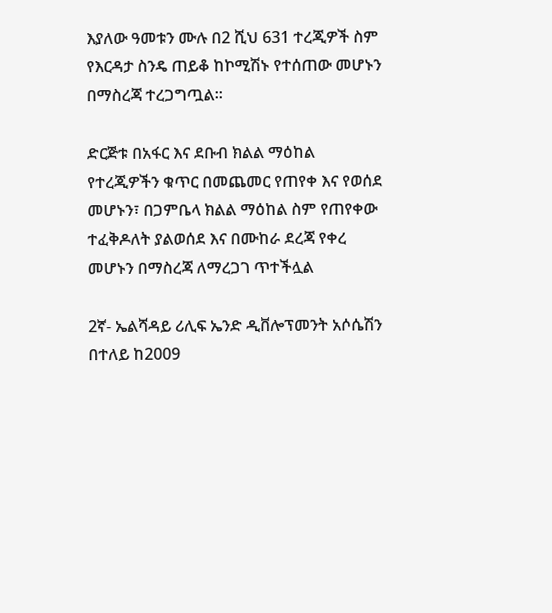እያለው ዓመቱን ሙሉ በ2 ሺህ 631 ተረጂዎች ስም የእርዳታ ስንዴ ጠይቆ ከኮሚሽኑ የተሰጠው መሆኑን በማስረጃ ተረጋግጧል።

ድርጅቱ በአፋር እና ደቡብ ክልል ማዕከል የተረጂዎችን ቁጥር በመጨመር የጠየቀ እና የወሰደ መሆኑን፣ በጋምቤላ ክልል ማዕከል ስም የጠየቀው ተፈቅዶለት ያልወሰደ እና በሙከራ ደረጃ የቀረ መሆኑን በማስረጃ ለማረጋገ ጥተችሏል

2ኛ- ኤልሻዳይ ሪሊፍ ኤንድ ዲቨሎፕመንት አሶሴሽን በተለይ ከ2009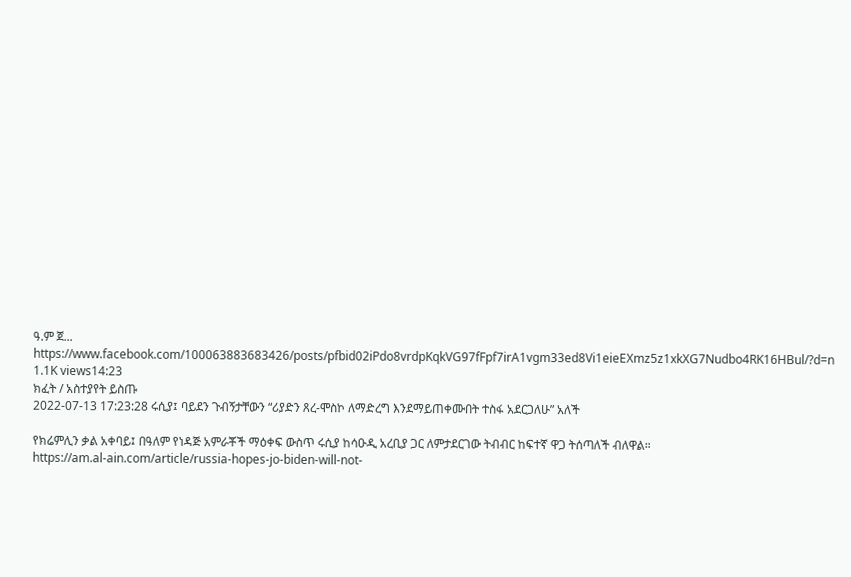ዓ.ም ጀ... https://www.facebook.com/100063883683426/posts/pfbid02iPdo8vrdpKqkVG97fFpf7irA1vgm33ed8Vi1eieEXmz5z1xkXG7Nudbo4RK16HBul/?d=n
1.1K views14:23
ክፈት / አስተያየት ይስጡ
2022-07-13 17:23:28 ሩሲያ፤ ባይደን ጉብኝታቸውን “ሪያድን ጸረ-ሞስኮ ለማድረግ እንደማይጠቀሙበት ተስፋ አደርጋለሁ” አለች

የክሬምሊን ቃል አቀባይ፤ በዓለም የነዳጅ አምራቾች ማዕቀፍ ውስጥ ሩሲያ ከሳዑዲ አረቢያ ጋር ለምታደርገው ትብብር ከፍተኛ ዋጋ ትሰጣለች ብለዋል።
https://am.al-ain.com/article/russia-hopes-jo-biden-will-not-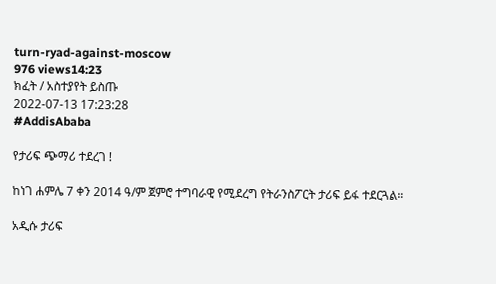turn-ryad-against-moscow
976 views14:23
ክፈት / አስተያየት ይስጡ
2022-07-13 17:23:28
#AddisAbaba

የታሪፍ ጭማሪ ተደረገ !

ከነገ ሐምሌ 7 ቀን 2014 ዓ/ም ጀምሮ ተግባራዊ የሚደረግ የትራንስፖርት ታሪፍ ይፋ ተደርጓል።

አዲሱ ታሪፍ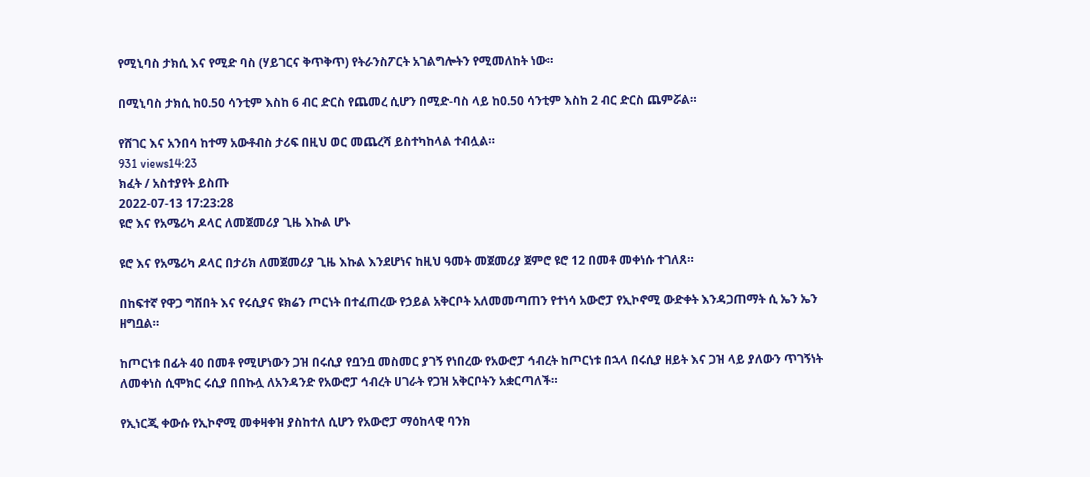የሚኒባስ ታክሲ እና የሚድ ባስ (ሃይገርና ቅጥቅጥ) የትራንስፖርት አገልግሎትን የሚመለከት ነው።

በሚኒባስ ታክሲ ከ0.50 ሳንቲም እስከ 6 ብር ድርስ የጨመረ ሲሆን በሚድ-ባስ ላይ ከ0.50 ሳንቲም እስከ 2 ብር ድርስ ጨምሯል።

የሸገር እና አንበሳ ከተማ አውቶብስ ታሪፍ በዚህ ወር መጨረሻ ይስተካከላል ተብሏል።
931 views14:23
ክፈት / አስተያየት ይስጡ
2022-07-13 17:23:28
ዩሮ እና የአሜሪካ ዶላር ለመጀመሪያ ጊዜ እኩል ሆኑ

ዩሮ እና የአሜሪካ ዶላር በታሪክ ለመጀመሪያ ጊዜ እኩል እንደሆነና ከዚህ ዓመት መጀመሪያ ጀምሮ ዩሮ 12 በመቶ መቀነሱ ተገለጸ።

በከፍተኛ የዋጋ ግሽበት እና የሩሲያና ዩክሬን ጦርነት በተፈጠረው የኃይል አቅርቦት አለመመጣጠን የተነሳ አውሮፓ የኢኮኖሚ ውድቀት እንዳጋጠማት ሲ ኤን ኤን ዘግቧል።

ከጦርነቱ በፊት 40 በመቶ የሚሆነውን ጋዝ በሩሲያ የቧንቧ መስመር ያገኝ የነበረው የአውሮፓ ኅብረት ከጦርነቱ በኋላ በሩሲያ ዘይት እና ጋዝ ላይ ያለውን ጥገኝነት ለመቀነስ ሲሞክር ሩሲያ በበኩሏ ለአንዳንድ የአውሮፓ ኅብረት ሀገራት የጋዝ አቅርቦትን አቋርጣለች።

የኢነርጂ ቀውሱ የኢኮኖሚ መቀዛቀዝ ያስከተለ ሲሆን የአውሮፓ ማዕከላዊ ባንክ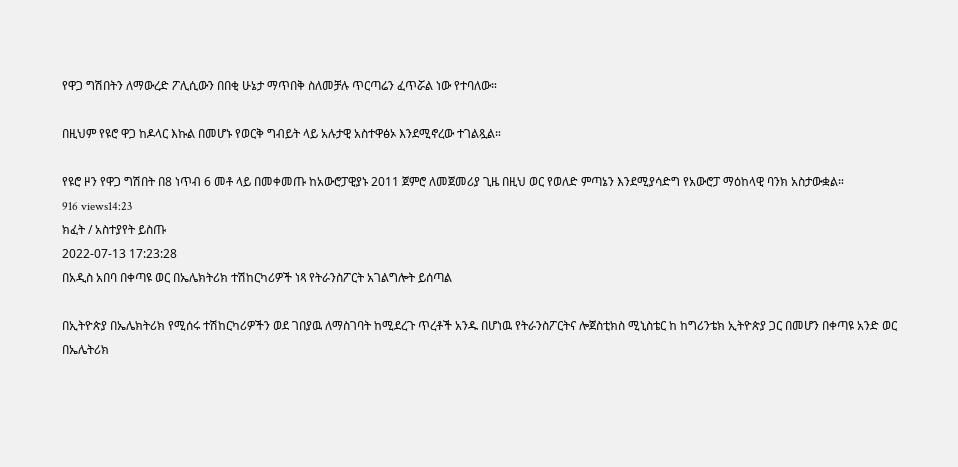የዋጋ ግሽበትን ለማውረድ ፖሊሲውን በበቂ ሁኔታ ማጥበቅ ስለመቻሉ ጥርጣሬን ፈጥሯል ነው የተባለው።

በዚህም የዩሮ ዋጋ ከዶላር እኩል በመሆኑ የወርቅ ግብይት ላይ አሉታዊ አስተዋፅኦ እንደሚኖረው ተገልጿል።

የዩሮ ዞን የዋጋ ግሽበት በ8 ነጥብ 6 መቶ ላይ በመቀመጡ ከአውሮፓዊያኑ 2011 ጀምሮ ለመጀመሪያ ጊዜ በዚህ ወር የወለድ ምጣኔን እንደሚያሳድግ የአውሮፓ ማዕከላዊ ባንክ አስታውቋል።
916 views14:23
ክፈት / አስተያየት ይስጡ
2022-07-13 17:23:28
በአዲስ አበባ በቀጣዩ ወር በኤሌክትሪክ ተሽከርካሪዎች ነጻ የትራንስፖርት አገልግሎት ይሰጣል

በኢትዮጵያ በኤሌክትሪክ የሚሰሩ ተሽከርካሪዎችን ወደ ገበያዉ ለማስገባት ከሚደረጉ ጥረቶች አንዱ በሆነዉ የትራንስፖርትና ሎጀስቲክስ ሚኒስቴር ከ ከግሪንቴክ ኢትዮጵያ ጋር በመሆን በቀጣዩ አንድ ወር በኤሌትሪክ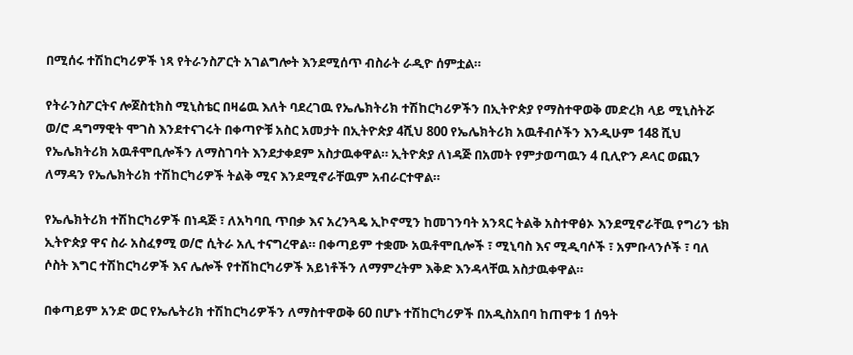በሚሰሩ ተሽከርካሪዎች ነጻ የትራንስፖርት አገልግሎት እንደሚሰጥ ብስራት ራዲዮ ሰምቷል።

የትራንስፖርትና ሎጀስቲክስ ሚኒስቴር በዛሬዉ እለት ባደረገዉ የኤሌክትሪክ ተሽከርካሪዎችን በኢትዮጵያ የማስተዋወቅ መድረክ ላይ ሚኒስትሯ ወ/ሮ ዳግማዊት ሞገስ እንደተናገሩት በቀጣዮቹ አስር አመታት በኢትዮጵያ 4ሺህ 800 የኤሌክትሪክ አዉቶብሶችን እንዲሁም 148 ሺህ የኤሌክትሪክ አዉቶሞቢሎችን ለማስገባት እንደታቀደም አስታዉቀዋል። ኢትዮጵያ ለነዳጅ በአመት የምታወጣዉን 4 ቢሊዮን ዶላር ወጪን ለማዳን የኤሌክትሪክ ተሽከርካሪዎች ትልቅ ሚና እንደሚኖራቸዉም አብራርተዋል።

የኤሌክትሪክ ተሽከርካሪዎች በነዳጅ ፣ ለአካባቢ ጥበቃ እና አረንጓዴ ኢኮኖሚን ከመገንባት አንጻር ትልቅ አስተዋፅኦ እንደሚኖራቸዉ የግሪን ቴክ ኢትዮጵያ ዋና ስራ አስፈፃሚ ወ/ሮ ሲትራ አሊ ተናግረዋል። በቀጣይም ተቋሙ አዉቶሞቢሎች ፣ ሚኒባስ እና ሚዲባሶች ፣ አምቡላንሶች ፣ ባለ ሶስት እግር ተሽከርካሪዎች እና ሌሎች የተሽከርካሪዎች አይነቶችን ለማምረትም እቅድ እንዳላቸዉ አስታዉቀዋል።

በቀጣይም አንድ ወር የኤሌትሪክ ተሽከርካሪዎችን ለማስተዋወቅ 60 በሆኑ ተሽከርካሪዎች በአዲስአበባ ከጠዋቱ 1 ሰዓት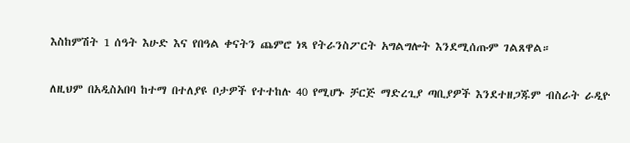እስከምሽት 1 ሰዓት እሁድ እና የበዓል ቀናትን ጨምሮ ነጻ የትራንስፖርት አግልግሎት እንደሚሰጡም ገልጸዋል።

ለዚህም በአዲስአበባ ከተማ በተለያዩ ቦታዎች የተተከሉ 40 የሚሆኑ ቻርጅ ማድረጊያ ጣቢያዎች እንደተዘጋጁም ብስራት ራዲዮ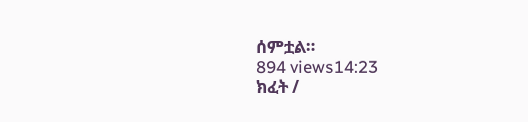ሰምቷል።
894 views14:23
ክፈት /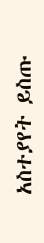አስተያየት ይስጡ